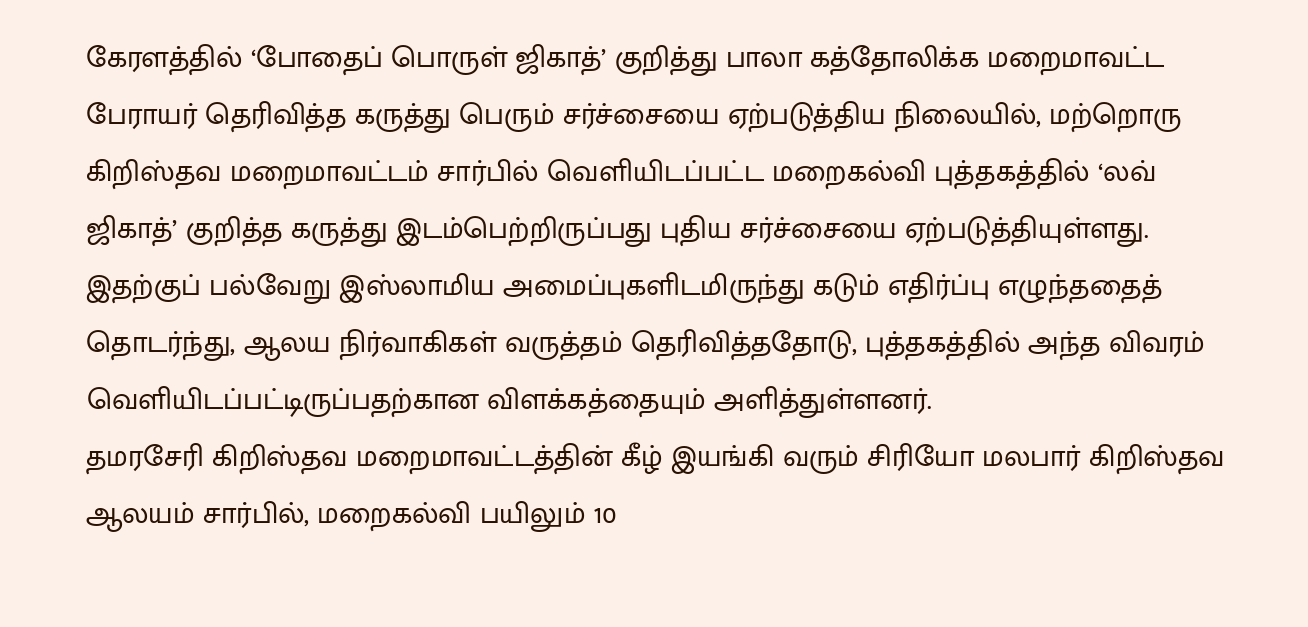கேரளத்தில் ‘போதைப் பொருள் ஜிகாத்’ குறித்து பாலா கத்தோலிக்க மறைமாவட்ட பேராயர் தெரிவித்த கருத்து பெரும் சர்ச்சையை ஏற்படுத்திய நிலையில், மற்றொரு கிறிஸ்தவ மறைமாவட்டம் சார்பில் வெளியிடப்பட்ட மறைகல்வி புத்தகத்தில் ‘லவ் ஜிகாத்’ குறித்த கருத்து இடம்பெற்றிருப்பது புதிய சர்ச்சையை ஏற்படுத்தியுள்ளது.
இதற்குப் பல்வேறு இஸ்லாமிய அமைப்புகளிடமிருந்து கடும் எதிர்ப்பு எழுந்ததைத் தொடர்ந்து, ஆலய நிர்வாகிகள் வருத்தம் தெரிவித்ததோடு, புத்தகத்தில் அந்த விவரம் வெளியிடப்பட்டிருப்பதற்கான விளக்கத்தையும் அளித்துள்ளனர்.
தமரசேரி கிறிஸ்தவ மறைமாவட்டத்தின் கீழ் இயங்கி வரும் சிரியோ மலபார் கிறிஸ்தவ ஆலயம் சார்பில், மறைகல்வி பயிலும் 10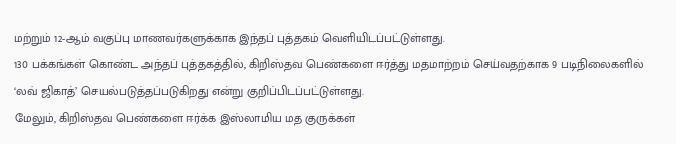மற்றும் 12-ஆம் வகுப்பு மாணவர்களுக்காக இந்தப் புத்தகம் வெளியிடப்பட்டுள்ளது.
130 பக்கங்கள் கொண்ட அந்தப் புத்தகத்தில், கிறிஸ்தவ பெண்களை ஈர்த்து மதமாற்றம் செய்வதற்காக 9 படிநிலைகளில் ‘லவ் ஜிகாத்’ செயல்படுத்தப்படுகிறது என்று குறிப்பிடப்பட்டுள்ளது.
மேலும், கிறிஸ்தவ பெண்களை ஈர்க்க இஸ்லாமிய மத குருக்கள்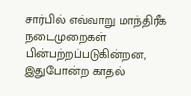சார்பில் எவ்வாறு மாந்திரீக நடைமுறைகள் பின்பற்றப்படுகின்றன, இதுபோன்ற காதல்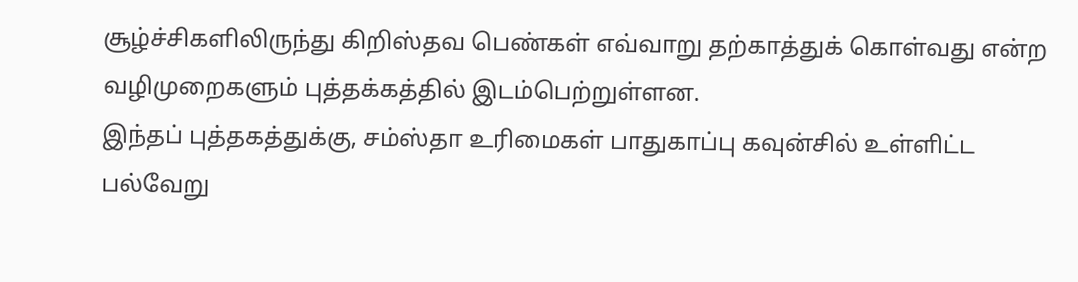சூழ்ச்சிகளிலிருந்து கிறிஸ்தவ பெண்கள் எவ்வாறு தற்காத்துக் கொள்வது என்ற வழிமுறைகளும் புத்தக்கத்தில் இடம்பெற்றுள்ளன.
இந்தப் புத்தகத்துக்கு, சம்ஸ்தா உரிமைகள் பாதுகாப்பு கவுன்சில் உள்ளிட்ட பல்வேறு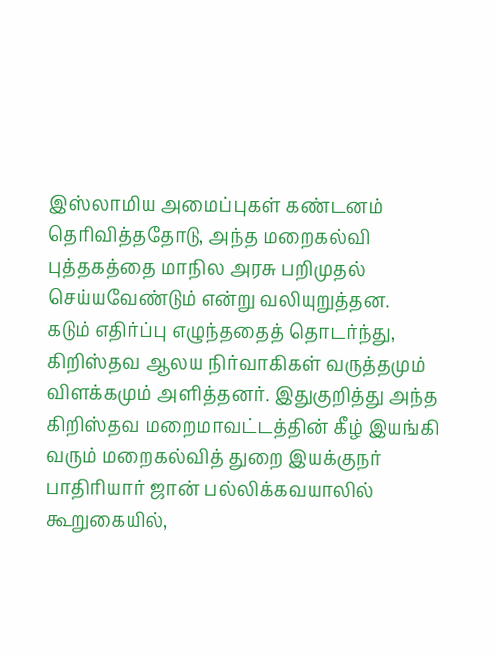இஸ்லாமிய அமைப்புகள் கண்டனம் தெரிவித்ததோடு, அந்த மறைகல்வி புத்தகத்தை மாநில அரசு பறிமுதல் செய்யவேண்டும் என்று வலியுறுத்தன.
கடும் எதிர்ப்பு எழுந்ததைத் தொடர்ந்து, கிறிஸ்தவ ஆலய நிர்வாகிகள் வருத்தமும் விளக்கமும் அளித்தனர். இதுகுறித்து அந்த கிறிஸ்தவ மறைமாவட்டத்தின் கீழ் இயங்கி வரும் மறைகல்வித் துறை இயக்குநர் பாதிரியார் ஜான் பல்லிக்கவயாலில் கூறுகையில்,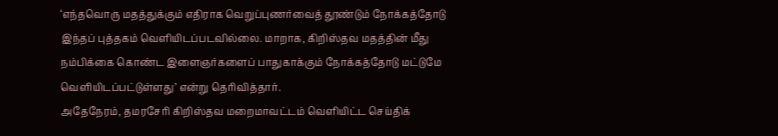‘எந்தவொரு மதத்துக்கும் எதிராக வெறுப்புணர்வைத் தூண்டும் நோக்கத்தோடு இந்தப் புத்தகம் வெளியிடப்படவில்லை. மாறாக, கிறிஸ்தவ மதத்தின் மீது நம்பிக்கை கொண்ட இளைஞர்களைப் பாதுகாக்கும் நோக்கத்தோடு மட்டுமே வெளியிடப்பட்டுள்ளது’ என்று தெரிவித்தார்.
அதேநேரம், தமரசேரி கிறிஸ்தவ மறைமாவட்டம் வெளியிட்ட செய்திக்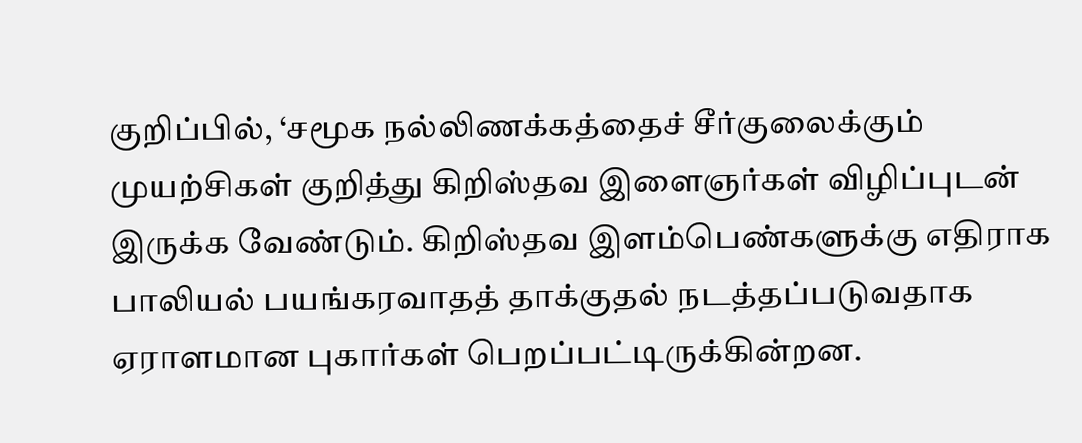குறிப்பில், ‘சமூக நல்லிணக்கத்தைச் சீர்குலைக்கும் முயற்சிகள் குறித்து கிறிஸ்தவ இளைஞர்கள் விழிப்புடன் இருக்க வேண்டும். கிறிஸ்தவ இளம்பெண்களுக்கு எதிராக பாலியல் பயங்கரவாதத் தாக்குதல் நடத்தப்படுவதாக ஏராளமான புகார்கள் பெறப்பட்டிருக்கின்றன.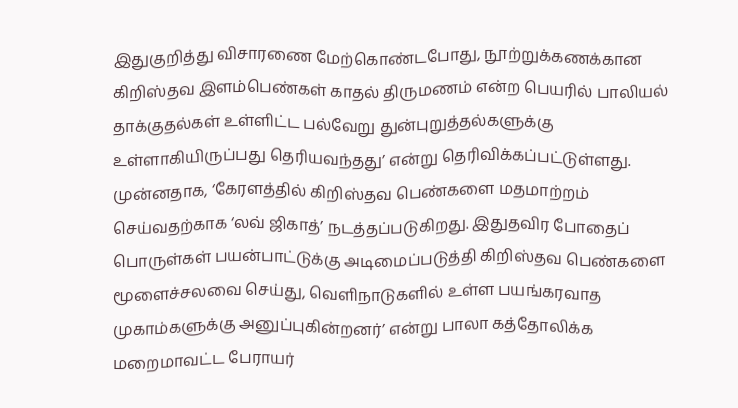இதுகுறித்து விசாரணை மேற்கொண்டபோது, நூற்றுக்கணக்கான கிறிஸ்தவ இளம்பெண்கள் காதல் திருமணம் என்ற பெயரில் பாலியல் தாக்குதல்கள் உள்ளிட்ட பல்வேறு துன்புறுத்தல்களுக்கு உள்ளாகியிருப்பது தெரியவந்தது’ என்று தெரிவிக்கப்பட்டுள்ளது.
முன்னதாக, ‘கேரளத்தில் கிறிஸ்தவ பெண்களை மதமாற்றம் செய்வதற்காக ‘லவ் ஜிகாத்’ நடத்தப்படுகிறது. இதுதவிர போதைப் பொருள்கள் பயன்பாட்டுக்கு அடிமைப்படுத்தி கிறிஸ்தவ பெண்களை மூளைச்சலவை செய்து, வெளிநாடுகளில் உள்ள பயங்கரவாத முகாம்களுக்கு அனுப்புகின்றனர்’ என்று பாலா கத்தோலிக்க மறைமாவட்ட பேராயர்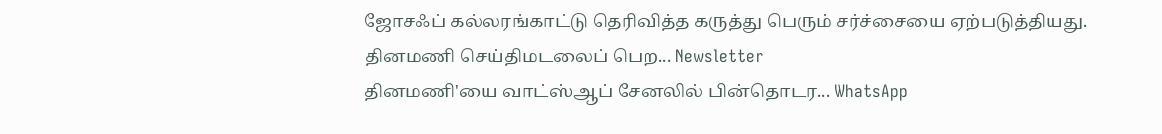ஜோசஃப் கல்லரங்காட்டு தெரிவித்த கருத்து பெரும் சர்ச்சையை ஏற்படுத்தியது.
தினமணி செய்திமடலைப் பெற... Newsletter
தினமணி'யை வாட்ஸ்ஆப் சேனலில் பின்தொடர... WhatsApp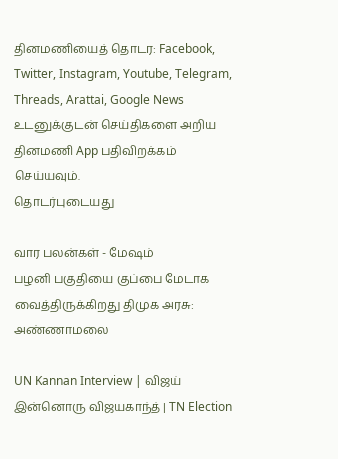தினமணியைத் தொடர: Facebook, Twitter, Instagram, Youtube, Telegram, Threads, Arattai, Google News
உடனுக்குடன் செய்திகளை அறிய தினமணி App பதிவிறக்கம் செய்யவும்.
தொடர்புடையது

வார பலன்கள் - மேஷம்
பழனி பகுதியை குப்பை மேடாக வைத்திருக்கிறது திமுக அரசு: அண்ணாமலை

UN Kannan Interview | விஜய் இன்னொரு விஜயகாந்த் | TN Election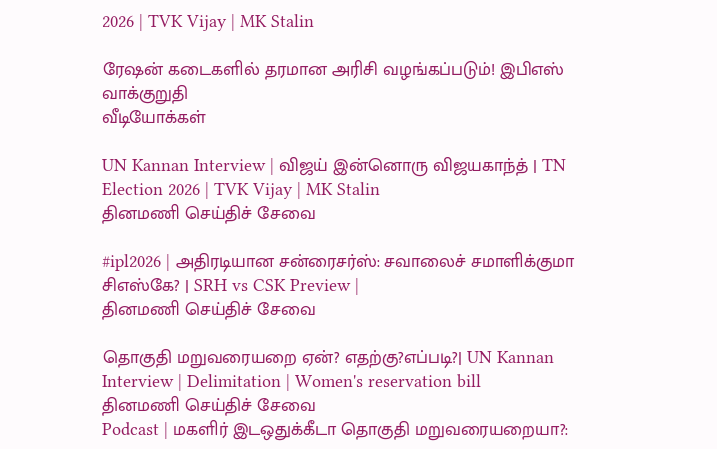2026 | TVK Vijay | MK Stalin

ரேஷன் கடைகளில் தரமான அரிசி வழங்கப்படும்! இபிஎஸ் வாக்குறுதி
வீடியோக்கள்

UN Kannan Interview | விஜய் இன்னொரு விஜயகாந்த் | TN Election 2026 | TVK Vijay | MK Stalin
தினமணி செய்திச் சேவை

#ipl2026 | அதிரடியான சன்ரைசர்ஸ்: சவாலைச் சமாளிக்குமா சிஎஸ்கே? | SRH vs CSK Preview |
தினமணி செய்திச் சேவை

தொகுதி மறுவரையறை ஏன்? எதற்கு?எப்படி?| UN Kannan Interview | Delimitation | Women's reservation bill
தினமணி செய்திச் சேவை
Podcast | மகளிர் இடஒதுக்கீடா தொகுதி மறுவரையறையா?: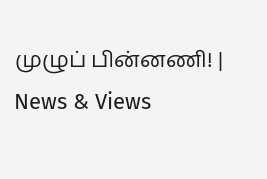முழுப் பின்னணி! | News & Views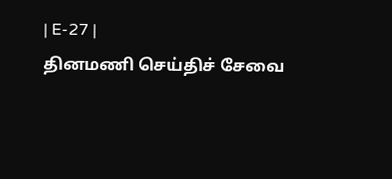| E-27 |
தினமணி செய்திச் சேவை